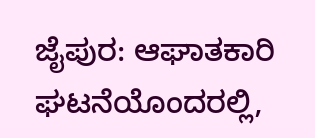ಜೈಪುರ: ಆಘಾತಕಾರಿ ಘಟನೆಯೊಂದರಲ್ಲಿ,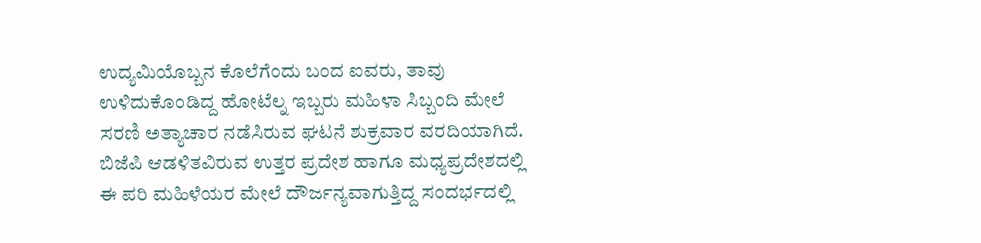ಉದ್ಯಮಿಯೊಬ್ಬನ ಕೊಲೆಗೆಂದು ಬಂದ ಐವರು, ತಾವು ಉಳಿದುಕೊಂಡಿದ್ದ ಹೋಟೆಲ್ನ ಇಬ್ಬರು ಮಹಿಳಾ ಸಿಬ್ಬಂದಿ ಮೇಲೆ ಸರಣಿ ಅತ್ಯಾಚಾರ ನಡೆಸಿರುವ ಘಟನೆ ಶುಕ್ರವಾರ ವರದಿಯಾಗಿದೆ.
ಬಿಜೆಪಿ ಆಡಳಿತವಿರುವ ಉತ್ತರ ಪ್ರದೇಶ ಹಾಗೂ ಮಧ್ಯಪ್ರದೇಶದಲ್ಲಿ ಈ ಪರಿ ಮಹಿಳೆಯರ ಮೇಲೆ ದೌರ್ಜನ್ಯವಾಗುತ್ತಿದ್ದ ಸಂದರ್ಭದಲ್ಲಿ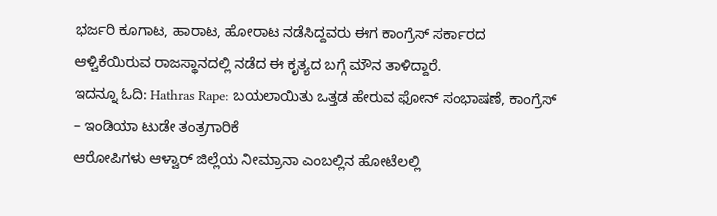ಭರ್ಜರಿ ಕೂಗಾಟ, ಹಾರಾಟ, ಹೋರಾಟ ನಡೆಸಿದ್ದವರು ಈಗ ಕಾಂಗ್ರೆಸ್ ಸರ್ಕಾರದ ಆಳ್ವಿಕೆಯಿರುವ ರಾಜಸ್ಥಾನದಲ್ಲಿ ನಡೆದ ಈ ಕೃತ್ಯದ ಬಗ್ಗೆ ಮೌನ ತಾಳಿದ್ದಾರೆ.
ಇದನ್ನೂ ಓದಿ: Hathras Rape: ಬಯಲಾಯಿತು ಒತ್ತಡ ಹೇರುವ ಫೋನ್ ಸಂಭಾಷಣೆ, ಕಾಂಗ್ರೆಸ್ – ಇಂಡಿಯಾ ಟುಡೇ ತಂತ್ರಗಾರಿಕೆ
ಆರೋಪಿಗಳು ಆಳ್ವಾರ್ ಜಿಲ್ಲೆಯ ನೀಮ್ರಾನಾ ಎಂಬಲ್ಲಿನ ಹೋಟೆಲಲ್ಲಿ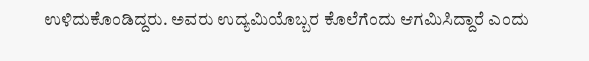ಉಳಿದುಕೊಂಡಿದ್ದರು. ಅವರು ಉದ್ಯಮಿಯೊಬ್ಬರ ಕೊಲೆಗೆಂದು ಆಗಮಿಸಿದ್ದಾರೆ ಎಂದು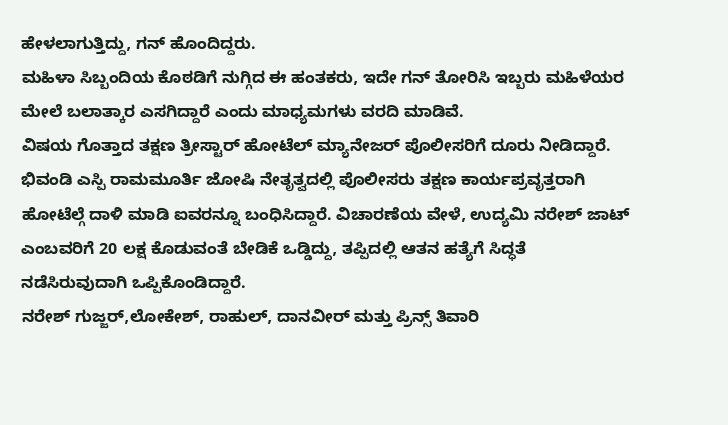ಹೇಳಲಾಗುತ್ತಿದ್ದು, ಗನ್ ಹೊಂದಿದ್ದರು.
ಮಹಿಳಾ ಸಿಬ್ಬಂದಿಯ ಕೊಠಡಿಗೆ ನುಗ್ಗಿದ ಈ ಹಂತಕರು, ಇದೇ ಗನ್ ತೋರಿಸಿ ಇಬ್ಬರು ಮಹಿಳೆಯರ ಮೇಲೆ ಬಲಾತ್ಕಾರ ಎಸಗಿದ್ದಾರೆ ಎಂದು ಮಾಧ್ಯಮಗಳು ವರದಿ ಮಾಡಿವೆ.
ವಿಷಯ ಗೊತ್ತಾದ ತಕ್ಷಣ ತ್ರೀಸ್ಟಾರ್ ಹೋಟೆಲ್ ಮ್ಯಾನೇಜರ್ ಪೊಲೀಸರಿಗೆ ದೂರು ನೀಡಿದ್ದಾರೆ.
ಭಿವಂಡಿ ಎಸ್ಪಿ ರಾಮಮೂರ್ತಿ ಜೋಷಿ ನೇತೃತ್ವದಲ್ಲಿ ಪೊಲೀಸರು ತಕ್ಷಣ ಕಾರ್ಯಪ್ರವೃತ್ತರಾಗಿ ಹೋಟೆಲ್ಗೆ ದಾಳಿ ಮಾಡಿ ಐವರನ್ನೂ ಬಂಧಿಸಿದ್ದಾರೆ. ವಿಚಾರಣೆಯ ವೇಳೆ, ಉದ್ಯಮಿ ನರೇಶ್ ಜಾಟ್ ಎಂಬವರಿಗೆ 20 ಲಕ್ಷ ಕೊಡುವಂತೆ ಬೇಡಿಕೆ ಒಡ್ಡಿದ್ದು, ತಪ್ಪಿದಲ್ಲಿ ಆತನ ಹತ್ಯೆಗೆ ಸಿದ್ಧತೆ ನಡೆಸಿರುವುದಾಗಿ ಒಪ್ಪಿಕೊಂಡಿದ್ದಾರೆ.
ನರೇಶ್ ಗುಜ್ಜರ್,ಲೋಕೇಶ್, ರಾಹುಲ್, ದಾನವೀರ್ ಮತ್ತು ಪ್ರಿನ್ಸ್ ತಿವಾರಿ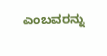ಎಂಬವರನ್ನು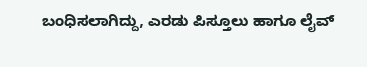ಬಂಧಿಸಲಾಗಿದ್ದು, ಎರಡು ಪಿಸ್ತೂಲು ಹಾಗೂ ಲೈವ್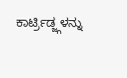ಕಾರ್ಟ್ರಿಡ್ಜ್ಗಳನ್ನು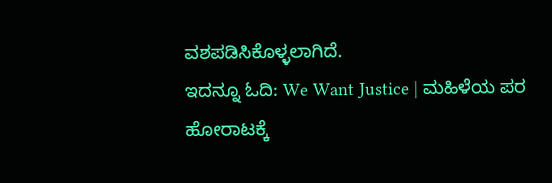ವಶಪಡಿಸಿಕೊಳ್ಳಲಾಗಿದೆ.
ಇದನ್ನೂ ಓದಿ: We Want Justice | ಮಹಿಳೆಯ ಪರ ಹೋರಾಟಕ್ಕೆ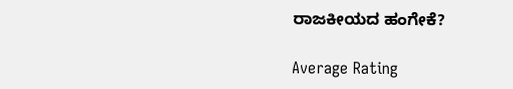ರಾಜಕೀಯದ ಹಂಗೇಕೆ?

Average Rating